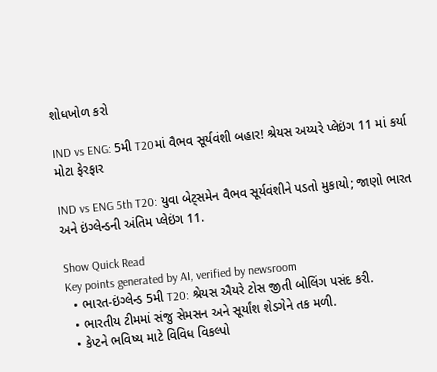શોધખોળ કરો

IND vs ENG: 5મી T20માં વૈભવ સૂર્યવંશી બહાર! શ્રેયસ અય્યરે પ્લેઇંગ 11 માં કર્યા મોટા ફેરફાર

IND vs ENG 5th T20: યુવા બેટ્સમેન વૈભવ સૂર્યવંશીને પડતો મુકાયો; જાણો ભારત અને ઇંગ્લેન્ડની અંતિમ પ્લેઇંગ 11.

Show Quick Read
Key points generated by AI, verified by newsroom
  • ભારત-ઇંગ્લેન્ડ 5મી T20: શ્રેયસ ઐયરે ટોસ જીતી બોલિંગ પસંદ કરી.
  • ભારતીય ટીમમાં સંજુ સેમસન અને સૂર્યાંશ શેડગેને તક મળી.
  • કેપ્ટને ભવિષ્ય માટે વિવિધ વિકલ્પો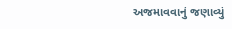અજમાવવાનું જણાવ્યું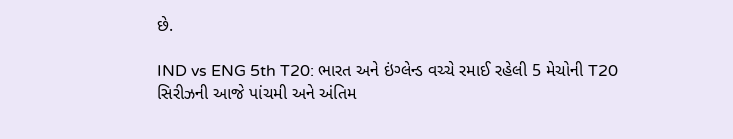છે.

IND vs ENG 5th T20: ભારત અને ઇંગ્લેન્ડ વચ્ચે રમાઈ રહેલી 5 મેચોની T20 સિરીઝની આજે પાંચમી અને અંતિમ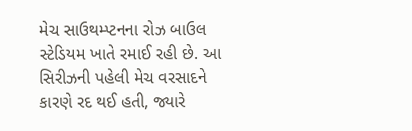મેચ સાઉથમ્પ્ટનના રોઝ બાઉલ સ્ટેડિયમ ખાતે રમાઈ રહી છે. આ સિરીઝની પહેલી મેચ વરસાદને કારણે રદ થઈ હતી, જ્યારે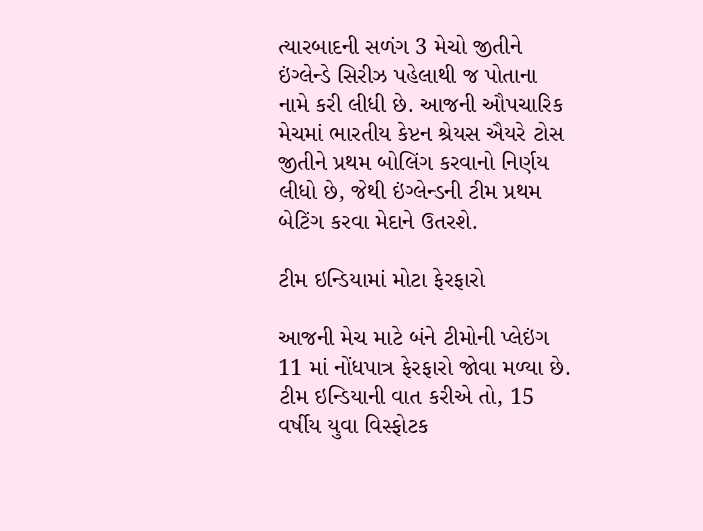ત્યારબાદની સળંગ 3 મેચો જીતીને ઇંગ્લેન્ડે સિરીઝ પહેલાથી જ પોતાના નામે કરી લીધી છે. આજની ઔપચારિક મેચમાં ભારતીય કેપ્ટન શ્રેયસ ઐયરે ટોસ જીતીને પ્રથમ બોલિંગ કરવાનો નિર્ણય લીધો છે, જેથી ઇંગ્લેન્ડની ટીમ પ્રથમ બેટિંગ કરવા મેદાને ઉતરશે.

ટીમ ઇન્ડિયામાં મોટા ફેરફારો

આજની મેચ માટે બંને ટીમોની પ્લેઇંગ 11 માં નોંધપાત્ર ફેરફારો જોવા મળ્યા છે. ટીમ ઇન્ડિયાની વાત કરીએ તો, 15 વર્ષીય યુવા વિસ્ફોટક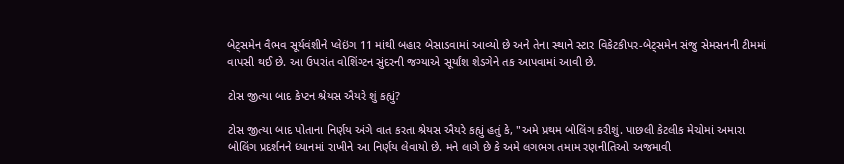બેટ્સમેન વૈભવ સૂર્યવંશીને પ્લેઇંગ 11 માંથી બહાર બેસાડવામાં આવ્યો છે અને તેના સ્થાને સ્ટાર વિકેટકીપર-બેટ્સમેન સંજુ સેમસનની ટીમમાં વાપસી થઈ છે. આ ઉપરાંત વોશિંગ્ટન સુંદરની જગ્યાએ સૂર્યાંશ શેડગેને તક આપવામાં આવી છે.

ટોસ જીત્યા બાદ કેપ્ટન શ્રેયસ ઐયરે શું કહ્યું?

ટોસ જીત્યા બાદ પોતાના નિર્ણય અંગે વાત કરતા શ્રેયસ ઐયરે કહ્યું હતું કે, "અમે પ્રથમ બોલિંગ કરીશું. પાછલી કેટલીક મેચોમાં અમારા બોલિંગ પ્રદર્શનને ધ્યાનમાં રાખીને આ નિર્ણય લેવાયો છે. મને લાગે છે કે અમે લગભગ તમામ રણનીતિઓ અજમાવી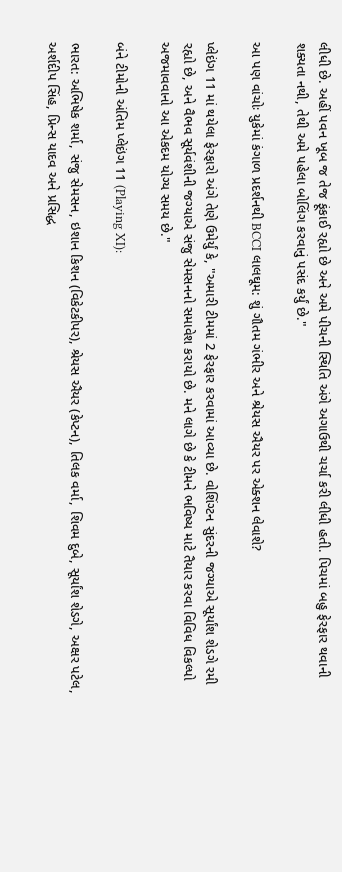લીધી છે. અહીં પવન ખૂબ જ તેજ ફૂંકાઈ રહ્યો છે અને અમે પીચની સ્થિતિ અંગે અગાઉથી ચર્ચા કરી લીધી હતી. પિચમાં બહુ ફેરફાર થવાની શક્યતા નથી, તેથી અમે પહેલા બોલિંગ કરવાનું પસંદ કર્યું છે."

આ પણ વાંચોઃ યુકેમાં કંગાળ પ્રદર્શનથી BCCI લાલઘૂમ: શું ગૌતમ ગંભીર અને શ્રેયસ ઐયર પર એક્શન લેવાશે?

પ્લેઇંગ 11 માં થયેલા ફેરફારો અંગે તેણે ઉમેર્યું કે, "અમારી ટીમમાં 2 ફેરફાર કરવામાં આવ્યા છે. વોશિંગ્ટન સુંદરની જગ્યાએ સૂર્યાંશ શેડગે રમી રહ્યો છે, અને વૈભવ સૂર્યવંશીની જગ્યાએ સંજુ સેમસનનો સમાવેશ કરાયો છે. મને લાગે છે કે ટીમને ભવિષ્ય માટે તૈયાર કરવા વિવિધ વિકલ્પો અજમાવવાનો આ એકદમ યોગ્ય સમય છે."

બંને ટીમોની અંતિમ પ્લેઇંગ 11 (Playing XI):

ભારત: અભિષેક શર્મા, સંજુ સેમસન, ઇશાન કિશન (વિકેટકીપર), શ્રેયસ ઐયર (કેપ્ટન), તિલક વર્મા, શિવમ દુબે, સૂર્યાંશ શેડગે, અક્ષર પટેલ, અર્શદીપ સિંહ, પ્રિન્સ યાદવ અને પ્રસિદ્ધ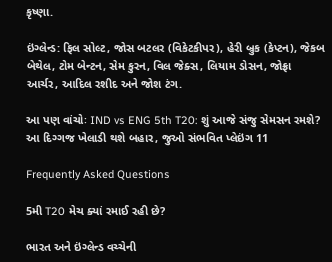કૃષ્ણા.

ઇંગ્લેન્ડ: ફિલ સોલ્ટ, જોસ બટલર (વિકેટકીપર), હેરી બ્રુક (કેપ્ટન), જેકબ બેથેલ, ટોમ બેન્ટન, સેમ કુરન, વિલ જેક્સ, લિયામ ડોસન, જોફ્રા આર્ચર, આદિલ રશીદ અને જોશ ટંગ.

આ પણ વાંચોઃ IND vs ENG 5th T20: શું આજે સંજુ સેમસન રમશે? આ દિગ્ગજ ખેલાડી થશે બહાર, જુઓ સંભવિત પ્લેઇંગ 11

Frequently Asked Questions

5મી T20 મેચ ક્યાં રમાઈ રહી છે?

ભારત અને ઇંગ્લેન્ડ વચ્ચેની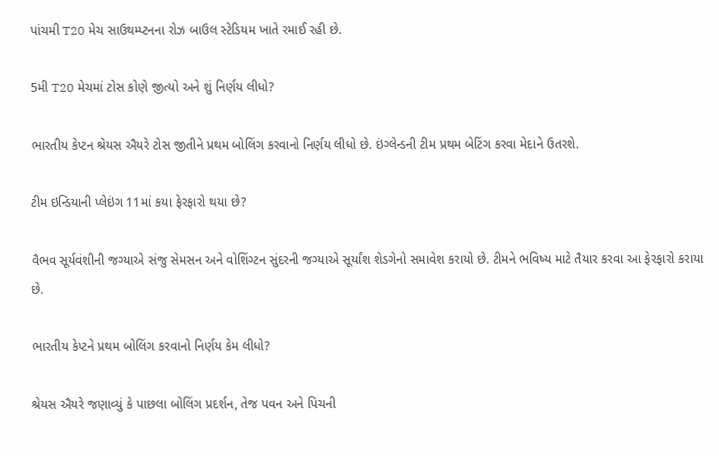પાંચમી T20 મેચ સાઉથમ્પ્ટનના રોઝ બાઉલ સ્ટેડિયમ ખાતે રમાઈ રહી છે.

5મી T20 મેચમાં ટોસ કોણે જીત્યો અને શું નિર્ણય લીધો?

ભારતીય કેપ્ટન શ્રેયસ ઐયરે ટોસ જીતીને પ્રથમ બોલિંગ કરવાનો નિર્ણય લીધો છે. ઇંગ્લેન્ડની ટીમ પ્રથમ બેટિંગ કરવા મેદાને ઉતરશે.

ટીમ ઇન્ડિયાની પ્લેઇંગ 11માં કયા ફેરફારો થયા છે?

વૈભવ સૂર્યવંશીની જગ્યાએ સંજુ સેમસન અને વોશિંગ્ટન સુંદરની જગ્યાએ સૂર્યાંશ શેડગેનો સમાવેશ કરાયો છે. ટીમને ભવિષ્ય માટે તૈયાર કરવા આ ફેરફારો કરાયા છે.

ભારતીય કેપ્ટને પ્રથમ બોલિંગ કરવાનો નિર્ણય કેમ લીધો?

શ્રેયસ ઐયરે જણાવ્યું કે પાછલા બોલિંગ પ્રદર્શન, તેજ પવન અને પિચની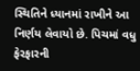સ્થિતિને ધ્યાનમાં રાખીને આ નિર્ણય લેવાયો છે. પિચમાં વધુ ફેરફારની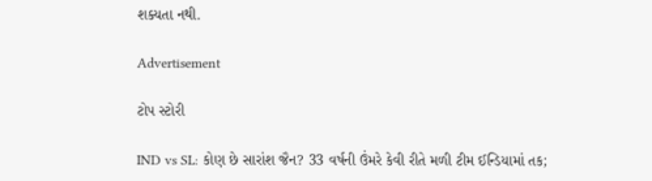શક્યતા નથી.

Advertisement

ટોપ સ્ટોરી

IND vs SL: કોણ છે સારાંશ જૈન? 33 વર્ષની ઉંમરે કેવી રીતે મળી ટીમ ઈન્ડિયામાં તક;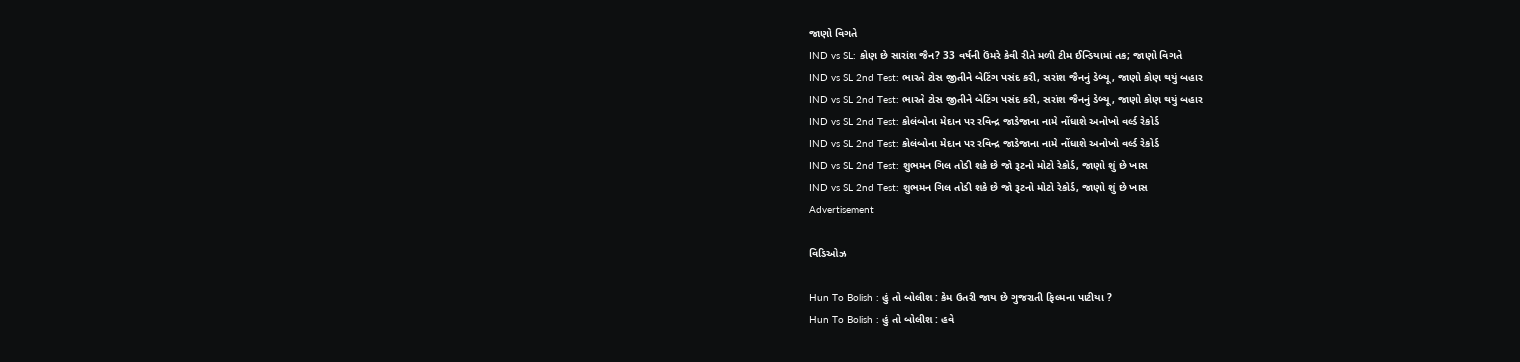જાણો વિગતે
IND vs SL: કોણ છે સારાંશ જૈન? 33 વર્ષની ઉંમરે કેવી રીતે મળી ટીમ ઈન્ડિયામાં તક; જાણો વિગતે
IND vs SL 2nd Test: ભારતે ટોસ જીતીને બેટિંગ પસંદ કરી, સરાંશ જૈનનું ડેબ્યૂ, જાણો કોણ થયું બહાર
IND vs SL 2nd Test: ભારતે ટોસ જીતીને બેટિંગ પસંદ કરી, સરાંશ જૈનનું ડેબ્યૂ, જાણો કોણ થયું બહાર
IND vs SL 2nd Test: કોલંબોના મેદાન પર રવિન્દ્ર જાડેજાના નામે નોંધાશે અનોખો વર્લ્ડ રેકોર્ડ
IND vs SL 2nd Test: કોલંબોના મેદાન પર રવિન્દ્ર જાડેજાના નામે નોંધાશે અનોખો વર્લ્ડ રેકોર્ડ
IND vs SL 2nd Test: શુભમન ગિલ તોડી શકે છે જો રૂટનો મોટો રેકોર્ડ, જાણો શું છે ખાસ
IND vs SL 2nd Test: શુભમન ગિલ તોડી શકે છે જો રૂટનો મોટો રેકોર્ડ, જાણો શું છે ખાસ
Advertisement

વિડિઓઝ

Hun To Bolish : હું તો બોલીશ : કેમ ઉતરી જાય છે ગુજરાતી ફિલ્મના પાટીયા ?
Hun To Bolish : હું તો બોલીશ : હવે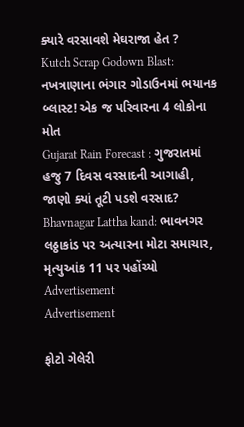ક્યારે વરસાવશે મેઘરાજા હેત ?
Kutch Scrap Godown Blast: નખત્રાણાના ભંગાર ગોડાઉનમાં ભયાનક બ્લાસ્ટ! એક જ પરિવારના 4 લોકોના મોત
Gujarat Rain Forecast : ગુજરાતમાં હજુ 7 દિવસ વરસાદની આગાહી, જાણો ક્યાં તૂટી પડશે વરસાદ?
Bhavnagar Lattha kand: ભાવનગર લઠ્ઠાકાંડ પર અત્યારના મોટા સમાચાર, મૃત્યુઆંક 11 પર પહોંચ્યો
Advertisement
Advertisement

ફોટો ગેલેરી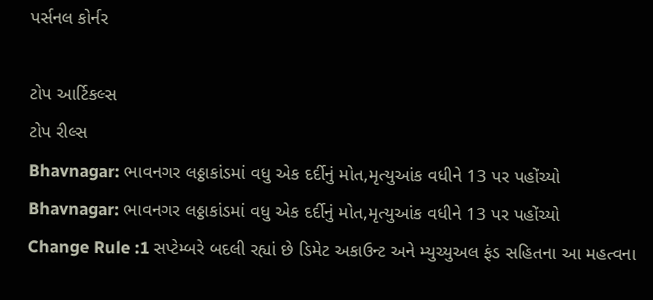પર્સનલ કોર્નર

ટોપ આર્ટિકલ્સ
ટોપ રીલ્સ
Bhavnagar: ભાવનગર લઠ્ઠાકાંડમાં વધુ એક દર્દીનું મોત,મૃત્યુઆંક વધીને 13 પર પહોંચ્યો
Bhavnagar: ભાવનગર લઠ્ઠાકાંડમાં વધુ એક દર્દીનું મોત,મૃત્યુઆંક વધીને 13 પર પહોંચ્યો
Change Rule :1 સપ્ટેમ્બરે બદલી રહ્યાં છે ડિમેટ અકાઉન્ટ અને મ્યુચ્યુઅલ ફંડ સહિતના આ મહત્વના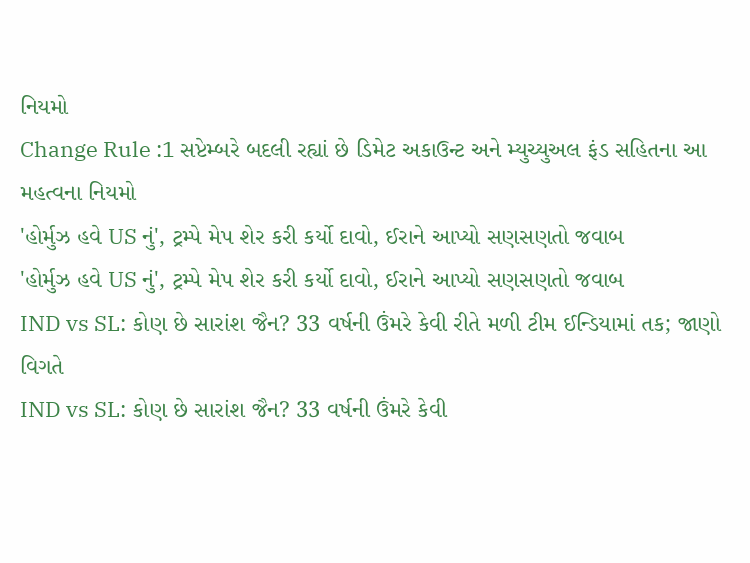નિયમો
Change Rule :1 સપ્ટેમ્બરે બદલી રહ્યાં છે ડિમેટ અકાઉન્ટ અને મ્યુચ્યુઅલ ફંડ સહિતના આ મહત્વના નિયમો
'હોર્મુઝ હવે US નું', ટ્રમ્પે મેપ શેર કરી કર્યો દાવો, ઈરાને આપ્યો સણસણતો જવાબ
'હોર્મુઝ હવે US નું', ટ્રમ્પે મેપ શેર કરી કર્યો દાવો, ઈરાને આપ્યો સણસણતો જવાબ
IND vs SL: કોણ છે સારાંશ જૈન? 33 વર્ષની ઉંમરે કેવી રીતે મળી ટીમ ઈન્ડિયામાં તક; જાણો વિગતે
IND vs SL: કોણ છે સારાંશ જૈન? 33 વર્ષની ઉંમરે કેવી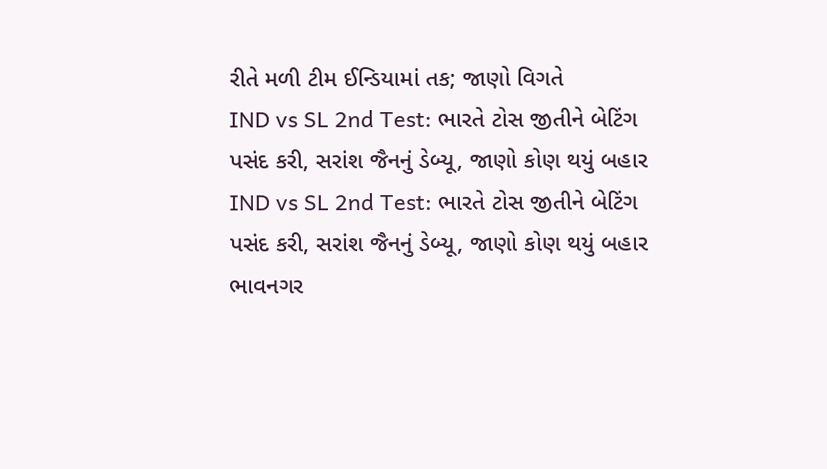રીતે મળી ટીમ ઈન્ડિયામાં તક; જાણો વિગતે
IND vs SL 2nd Test: ભારતે ટોસ જીતીને બેટિંગ પસંદ કરી, સરાંશ જૈનનું ડેબ્યૂ, જાણો કોણ થયું બહાર
IND vs SL 2nd Test: ભારતે ટોસ જીતીને બેટિંગ પસંદ કરી, સરાંશ જૈનનું ડેબ્યૂ, જાણો કોણ થયું બહાર
ભાવનગર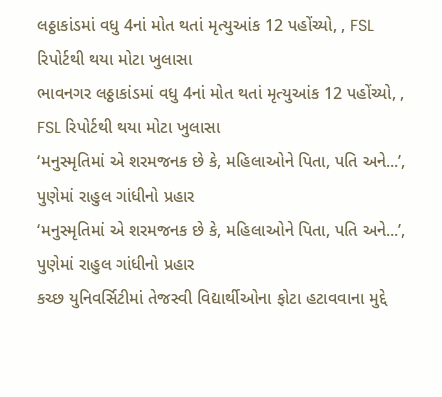લઠ્ઠાકાંડમાં વધુ 4નાં મોત થતાં મૃત્યુઆંક 12 પહોંચ્યો, , FSL રિપોર્ટથી થયા મોટા ખુલાસા
ભાવનગર લઠ્ઠાકાંડમાં વધુ 4નાં મોત થતાં મૃત્યુઆંક 12 પહોંચ્યો, , FSL રિપોર્ટથી થયા મોટા ખુલાસા
‘મનુસ્મૃતિમાં એ શરમજનક છે કે, મહિલાઓને પિતા, પતિ અને...’, પુણેમાં રાહુલ ગાંધીનો પ્રહાર
‘મનુસ્મૃતિમાં એ શરમજનક છે કે, મહિલાઓને પિતા, પતિ અને...’, પુણેમાં રાહુલ ગાંધીનો પ્રહાર
કચ્છ યુનિવર્સિટીમાં તેજસ્વી વિદ્યાર્થીઓના ફોટા હટાવવાના મુદ્દે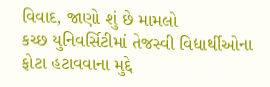વિવાદ, જાણો શું છે મામલો
કચ્છ યુનિવર્સિટીમાં તેજસ્વી વિદ્યાર્થીઓના ફોટા હટાવવાના મુદ્દે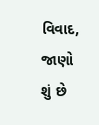વિવાદ, જાણો શું છે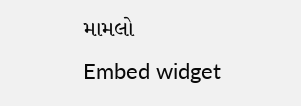મામલો
Embed widget